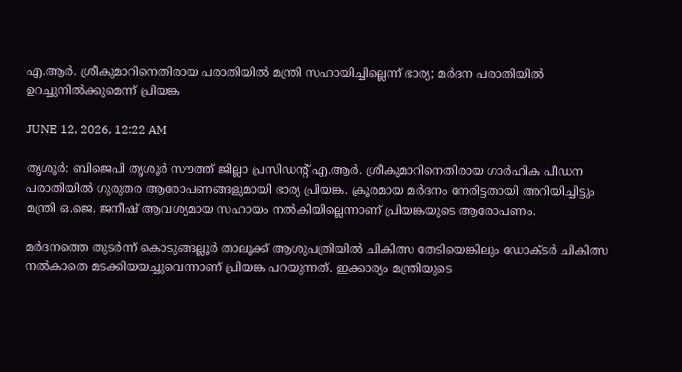എ.ആർ. ശ്രീകുമാറിനെതിരായ പരാതിയിൽ മന്ത്രി സഹായിച്ചില്ലെന്ന് ഭാര്യ; മർദന പരാതിയിൽ ഉറച്ചുനിൽക്കുമെന്ന് പ്രിയങ്ക

JUNE 12, 2026, 12:22 AM

തൃശൂർ: ബിജെപി തൃശൂർ സൗത്ത് ജില്ലാ പ്രസിഡന്റ് എ.ആർ. ശ്രീകുമാറിനെതിരായ ഗാർഹിക പീഡന പരാതിയിൽ ഗുരുതര ആരോപണങ്ങളുമായി ഭാര്യ പ്രിയങ്ക. ക്രൂരമായ മർദനം നേരിട്ടതായി അറിയിച്ചിട്ടും മന്ത്രി ഒ.ജെ. ജനീഷ് ആവശ്യമായ സഹായം നൽകിയില്ലെന്നാണ് പ്രിയങ്കയുടെ ആരോപണം.

മർദനത്തെ തുടർന്ന് കൊടുങ്ങല്ലൂർ താലൂക്ക് ആശുപത്രിയിൽ ചികിത്സ തേടിയെങ്കിലും ഡോക്ടർ ചികിത്സ നൽകാതെ മടക്കിയയച്ചുവെന്നാണ് പ്രിയങ്ക പറയുന്നത്. ഇക്കാര്യം മന്ത്രിയുടെ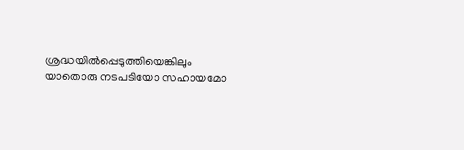ശ്രദ്ധയിൽപ്പെടുത്തിയെങ്കിലും യാതൊരു നടപടിയോ സഹായമോ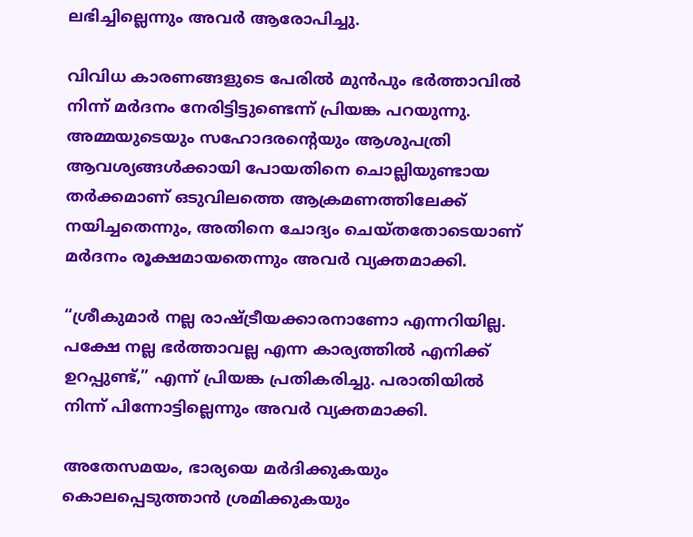ലഭിച്ചില്ലെന്നും അവർ ആരോപിച്ചു.

വിവിധ കാരണങ്ങളുടെ പേരിൽ മുൻപും ഭർത്താവിൽ നിന്ന് മർദനം നേരിട്ടിട്ടുണ്ടെന്ന് പ്രിയങ്ക പറയുന്നു. അമ്മയുടെയും സഹോദരന്റെയും ആശുപത്രി ആവശ്യങ്ങൾക്കായി പോയതിനെ ചൊല്ലിയുണ്ടായ തർക്കമാണ് ഒടുവിലത്തെ ആക്രമണത്തിലേക്ക് നയിച്ചതെന്നും, അതിനെ ചോദ്യം ചെയ്തതോടെയാണ് മർദനം രൂക്ഷമായതെന്നും അവർ വ്യക്തമാക്കി.

“ശ്രീകുമാർ നല്ല രാഷ്ട്രീയക്കാരനാണോ എന്നറിയില്ല. പക്ഷേ നല്ല ഭർത്താവല്ല എന്ന കാര്യത്തിൽ എനിക്ക് ഉറപ്പുണ്ട്,” എന്ന് പ്രിയങ്ക പ്രതികരിച്ചു. പരാതിയിൽ നിന്ന് പിന്നോട്ടില്ലെന്നും അവർ വ്യക്തമാക്കി.

അതേസമയം, ഭാര്യയെ മർദിക്കുകയും കൊലപ്പെടുത്താൻ ശ്രമിക്കുകയും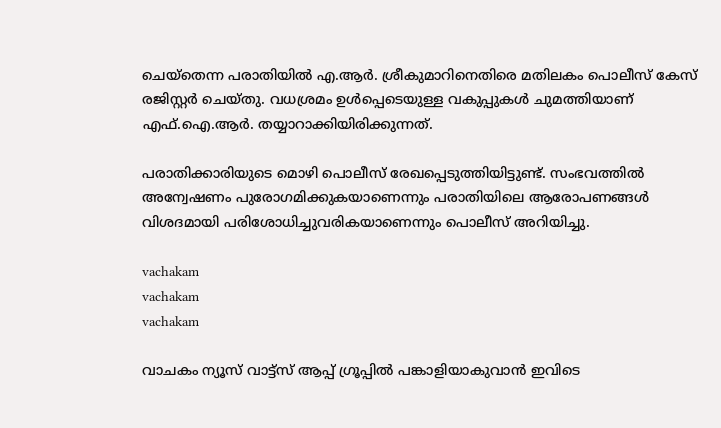ചെയ്തെന്ന പരാതിയിൽ എ.ആർ. ശ്രീകുമാറിനെതിരെ മതിലകം പൊലീസ് കേസ് രജിസ്റ്റർ ചെയ്തു. വധശ്രമം ഉൾപ്പെടെയുള്ള വകുപ്പുകൾ ചുമത്തിയാണ് എഫ്.ഐ.ആർ. തയ്യാറാക്കിയിരിക്കുന്നത്.

പരാതിക്കാരിയുടെ മൊഴി പൊലീസ് രേഖപ്പെടുത്തിയിട്ടുണ്ട്. സംഭവത്തിൽ അന്വേഷണം പുരോഗമിക്കുകയാണെന്നും പരാതിയിലെ ആരോപണങ്ങൾ വിശദമായി പരിശോധിച്ചുവരികയാണെന്നും പൊലീസ് അറിയിച്ചു.

vachakam
vachakam
vachakam

വാചകം ന്യൂസ് വാട്ട്സ് ആപ്പ് ഗ്രൂപ്പിൽ പങ്കാളിയാകുവാൻ ഇവിടെ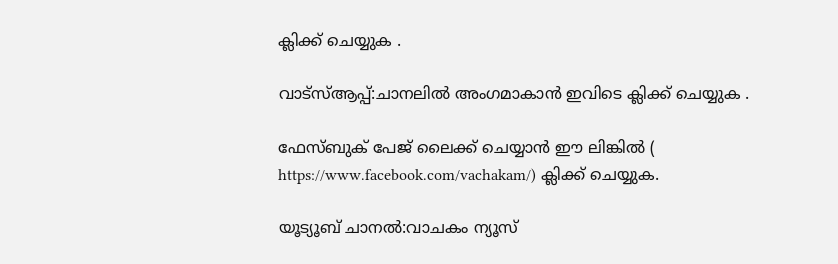ക്ലിക്ക് ചെയ്യുക .

വാട്സ്ആപ്പ്:ചാനലിൽ അംഗമാകാൻ ഇവിടെ ക്ലിക്ക് ചെയ്യുക .

ഫേസ്ബുക് പേജ് ലൈക്ക് ചെയ്യാൻ ഈ ലിങ്കിൽ (
https://www.facebook.com/vachakam/) ക്ലിക്ക് ചെയ്യുക.

യൂട്യൂബ് ചാനൽ:വാചകം ന്യൂസ്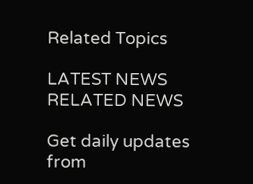Related Topics

LATEST NEWS
RELATED NEWS

Get daily updates from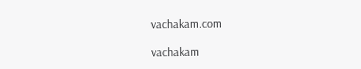vachakam.com

vachakam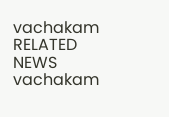vachakam
RELATED NEWS
vachakam